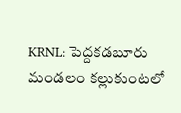KRNL: పెద్దకడబూరు మండలం కల్లుకుంటలో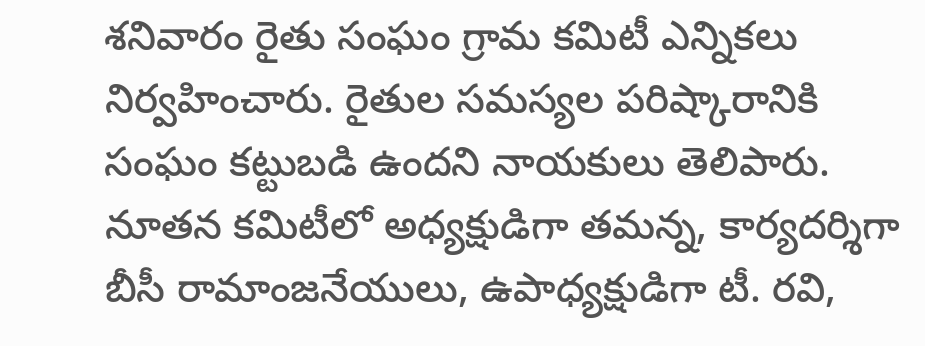శనివారం రైతు సంఘం గ్రామ కమిటీ ఎన్నికలు నిర్వహించారు. రైతుల సమస్యల పరిష్కారానికి సంఘం కట్టుబడి ఉందని నాయకులు తెలిపారు. నూతన కమిటీలో అధ్యక్షుడిగా తమన్న, కార్యదర్శిగా బీసీ రామాంజనేయులు, ఉపాధ్యక్షుడిగా టీ. రవి,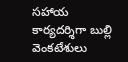సహాయ కార్యదర్శిగా బుల్లి వెంకటేశులు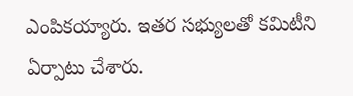ఎంపికయ్యారు. ఇతర సభ్యులతో కమిటీని ఏర్పాటు చేశారు.